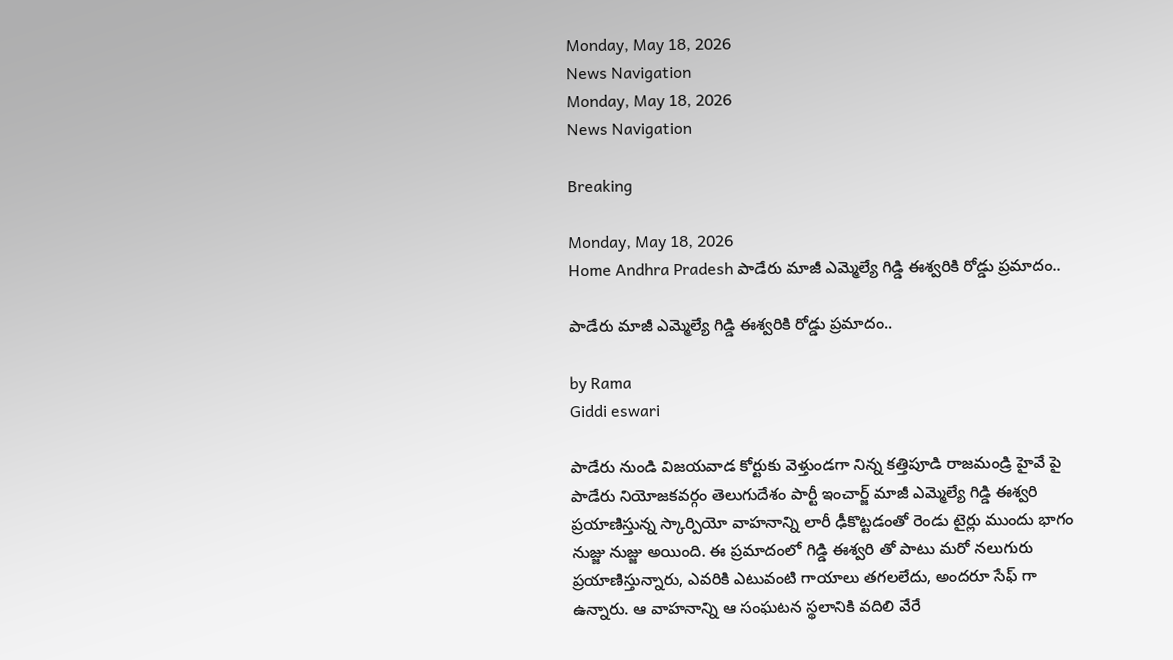Monday, May 18, 2026
News Navigation
Monday, May 18, 2026
News Navigation

Breaking

Monday, May 18, 2026
Home Andhra Pradesh పాడేరు మాజీ ఎమ్మెల్యే గిడ్డి ఈశ్వరికి రోడ్డు ప్రమాదం..

పాడేరు మాజీ ఎమ్మెల్యే గిడ్డి ఈశ్వరికి రోడ్డు ప్రమాదం..

by Rama
Giddi eswari

పాడేరు నుండి విజయవాడ కోర్టుకు వెళ్తుండగా నిన్న కత్తిపూడి రాజమండ్రి హైవే పై పాడేరు నియోజకవర్గం తెలుగుదేశం పార్టీ ఇంచార్జ్ మాజీ ఎమ్మెల్యే గిడ్డి ఈశ్వరి ప్రయాణిస్తున్న స్కార్పియో వాహనాన్ని లారీ ఢీకొట్టడంతో రెండు టైర్లు ముందు భాగం నుజ్జు నుజ్జు అయింది. ఈ ప్రమాదంలో గిడ్డి ఈశ్వరి తో పాటు మరో నలుగురు ప్రయాణిస్తున్నారు, ఎవరికి ఎటువంటి గాయాలు తగలలేదు, అందరూ సేఫ్ గా ఉన్నారు. ఆ వాహనాన్ని ఆ సంఘటన స్థలానికి వదిలి వేరే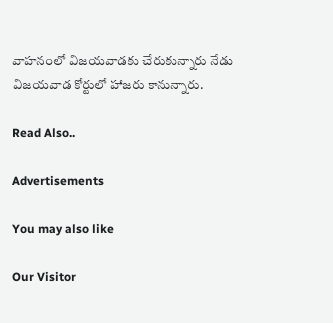వాహనంలో విజయవాడకు చేరుకున్నారు నేడు విజయవాడ కోర్టులో హాజరు కానున్నారు.

Read Also..

Advertisements

You may also like

Our Visitor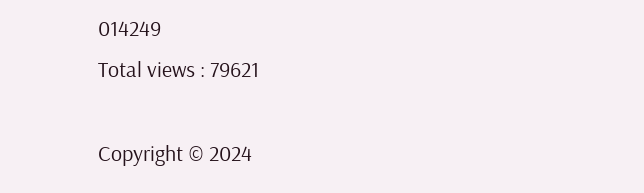014249
Total views : 79621

Copyright © 2024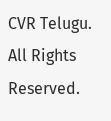CVR Telugu. All Rights Reserved.